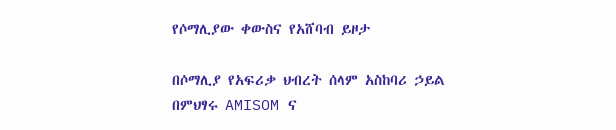የሶማሊያው ቀውስና የአሸባብ ይዞታ

በሶማሊያ የአፍሪቃ ህብረት ሰላም አስከባሪ ኃይል በምህፃሩ AMISOM ና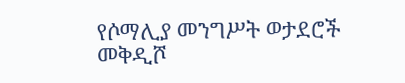የሶማሊያ መንግሥት ወታደሮች መቅዲሾ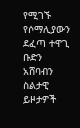የሚገኙ የሶማሊያውን ደፈጣ ተዋጊ ቡድን አሸባብን ስልታዊ ይዞታዎች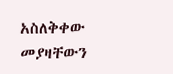አስለቅቀው መያዛቸውን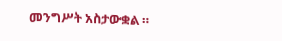መንግሥት አስታውቋል ።